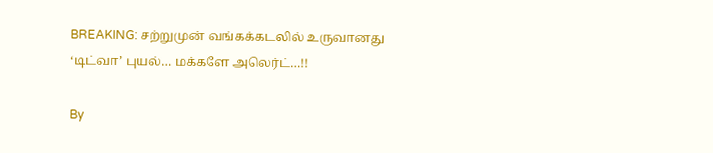BREAKING: சற்றுமுன் வங்கக்கடலில் உருவானது ‘டிட்வா’ புயல்… மக்களே அலெர்ட்…!!

By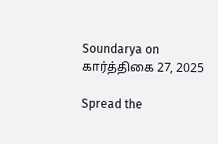Soundarya on கார்த்திகை 27, 2025

Spread the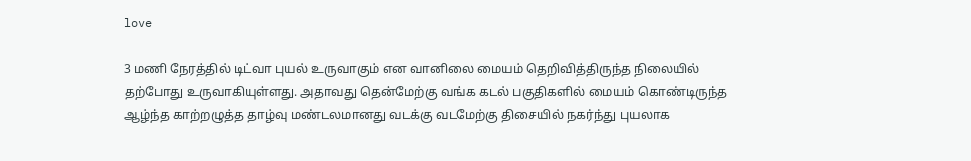love

3 மணி நேரத்தில் டிட்வா புயல் உருவாகும் என வானிலை மையம் தெறிவித்திருந்த நிலையில் தற்போது உருவாகியுள்ளது. அதாவது தென்மேற்கு வங்க கடல் பகுதிகளில் மையம் கொண்டிருந்த ஆழ்ந்த காற்றழுத்த தாழ்வு மண்டலமானது வடக்கு வடமேற்கு திசையில் நகர்ந்து புயலாக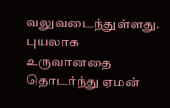வலுவடைந்துள்ளது. புயலாக உருவானதை தொடர்ந்து ஏமன்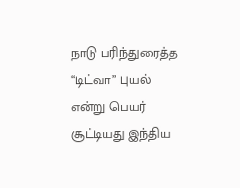நாடு பரிந்துரைத்த “டிட்வா” புயல் என்று பெயர் சூட்டியது இந்திய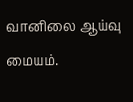வானிலை ஆய்வு மையம்.